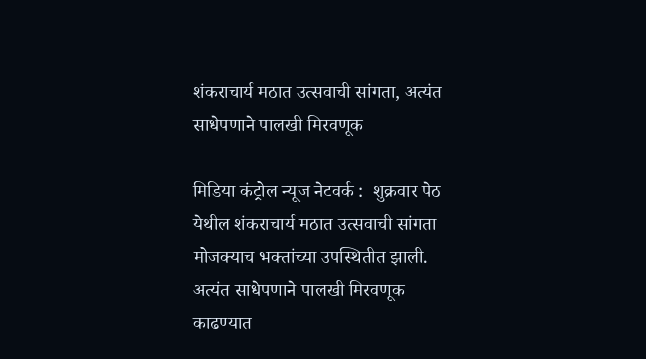शंकराचार्य मठात उत्सवाची सांगता, अत्यंत साधेपणाने पालखी मिरवणूक

मिडिया कंट्रोल न्यूज नेटवर्क :  शुक्रवार पेठ येथील शंकराचार्य मठात उत्सवाची सांगता मोजक्याच भक्तांच्या उपस्थितीत झाली. अत्यंत साधेपणाने पालखी मिरवणूक काढण्यात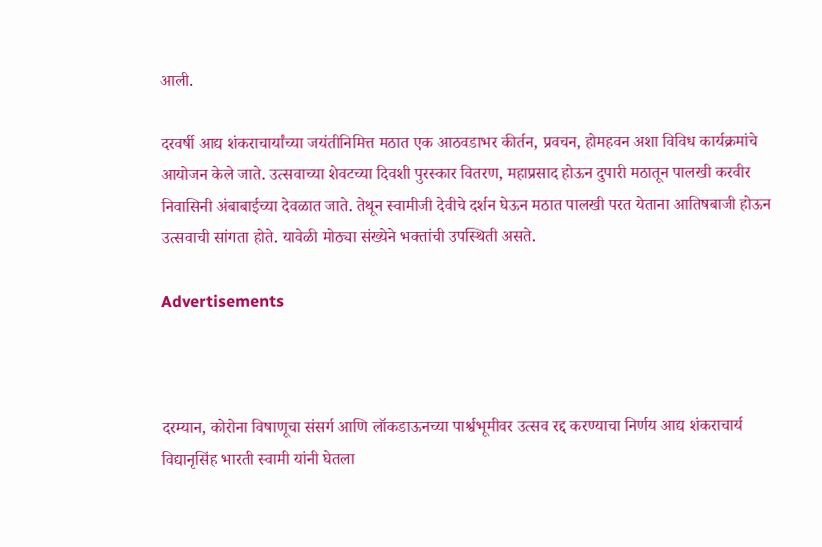आली.

दरवर्षी आद्य शंकराचार्यांच्या जयंतीनिमित्त मठात एक आठवडाभर कीर्तन, प्रवचन, होमहवन अशा विविध कार्यक्रमांचे आयोजन केले जाते. उत्सवाच्या शेवटच्या दिवशी पुरस्कार वितरण, महाप्रसाद होऊन दुपारी मठातून पालखी करवीर निवासिनी अंबाबाईच्या देवळात जाते. तेथून स्वामीजी देवीचे दर्शन घेऊन मठात पालखी परत येताना आतिषबाजी होऊन उत्सवाची सांगता होते. यावेळी मोठ्या संख्येने भक्तांची उपस्थिती असते.

Advertisements



दरम्यान, कोरोना विषाणूचा संसर्ग आणि लॉकडाऊनच्या पार्श्वभूमीवर उत्सव रद्द करण्याचा निर्णय आद्य शंकराचार्य विद्यानृसिंह भारती स्वामी यांनी घेतला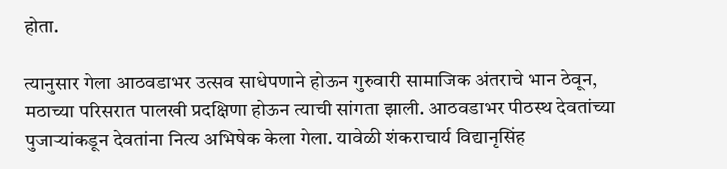होता.

त्यानुसार गेला आठवडाभर उत्सव साधेपणाने होऊन गुरुवारी सामाजिक अंतराचे भान ठेवून, मठाच्या परिसरात पालखी प्रदक्षिणा होऊन त्याची सांगता झाली. आठवडाभर पीठस्थ देवतांच्या पुजाऱ्यांकडून देवतांना नित्य अभिषेक केला गेला. यावेळी शंकराचार्य विद्यानृसिंह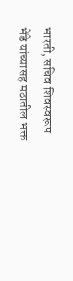भारती, सचिव शिवस्वरूप भेंडे यांच्यासह मठातील भक्त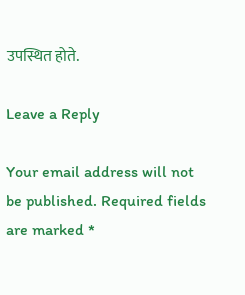उपस्थित होते.

Leave a Reply

Your email address will not be published. Required fields are marked *